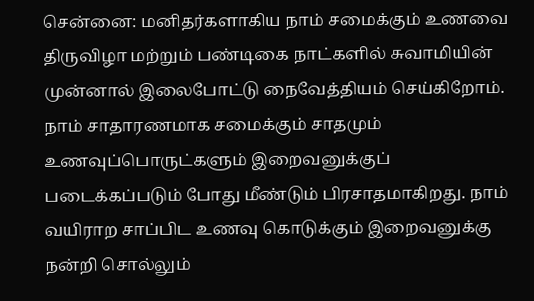சென்னை: மனிதர்களாகிய நாம் சமைக்கும் உணவை திருவிழா மற்றும் பண்டிகை நாட்களில் சுவாமியின் முன்னால் இலைபோட்டு நைவேத்தியம் செய்கிறோம். நாம் சாதாரணமாக சமைக்கும் சாதமும் உணவுப்பொருட்களும் இறைவனுக்குப் படைக்கப்படும் போது மீண்டும் பிரசாதமாகிறது. நாம் வயிராற சாப்பிட உணவு கொடுக்கும் இறைவனுக்கு நன்றி சொல்லும்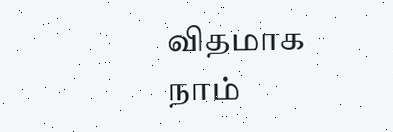விதமாக நாம்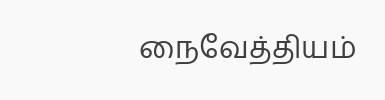நைவேத்தியம்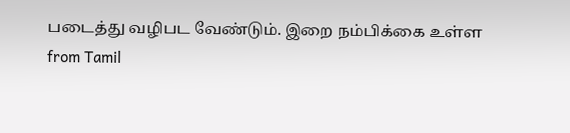படைத்து வழிபட வேண்டும். இறை நம்பிக்கை உள்ள
from Tamil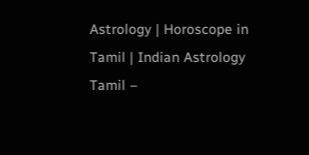Astrology | Horoscope in Tamil | Indian Astrology Tamil –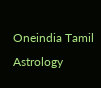Oneindia Tamil Astrology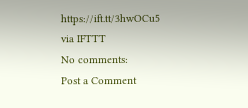https://ift.tt/3hwOCu5
via IFTTT
No comments:
Post a Comment